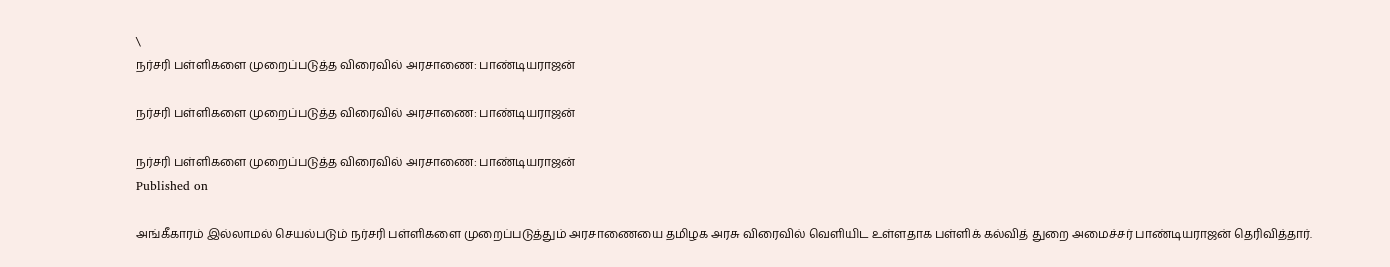\
நர்சரி பள்ளிகளை முறைப்படுத்த விரைவில் அரசாணை: பாண்டியராஜன்

நர்சரி பள்ளிகளை முறைப்படுத்த விரைவில் அரசாணை: பாண்டியராஜன்

நர்சரி பள்ளிகளை முறைப்படுத்த விரைவில் அரசாணை: பாண்டியராஜன்
Published on

அங்கீகாரம் இல்லாமல் செயல்படும் நர்சரி பள்ளிகளை முறைப்படுத்தும் அரசாணையை தமிழக அரசு விரைவில் வெளியிட உள்ளதாக பள்ளிக் கல்வித் துறை அமைச்சர் பாண்டியராஜன் தெரிவித்தார்.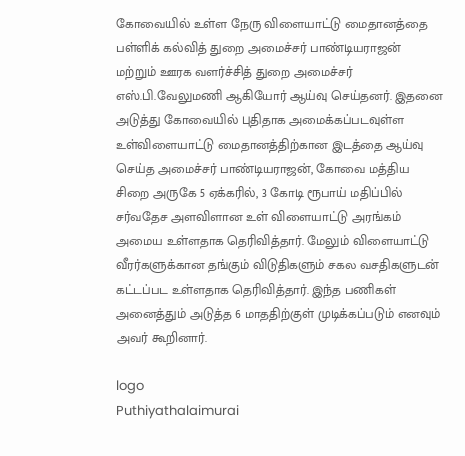கோவையில் உள்ள நேரு விளையாட்டு மைதானத்தை பள்ளிக் கல்வித் துறை அமைச்சர் பாண்டியராஜன் மற்றும் ஊரக வளர்ச்சித் துறை அமைச்சர் எஸ்.பி.வேலுமணி ஆகியோர் ஆய்வு செய்தனர். இதனை அடுத்து கோவையில் புதிதாக அமைக்கப்படவுள்ள உள்விளையாட்டு மைதானத்திற்கான இடத்தை ஆய்வு செய்த அமைச்சர் பாண்டியராஜன், கோவை மத்திய சிறை அருகே 5 ஏக்கரில், 3 கோடி ரூபாய் மதிப்பில் சர்வதேச அளவிளான உள் விளையாட்டு அரங்கம் அமைய உள்ளதாக தெரிவித்தார். மேலும் விளையாட்டு வீரர்களுக்கான தங்கும் விடுதிகளும் சகல வசதிகளுடன் கட்டப்பட உள்ளதாக தெரிவித்தார். இந்த பணிகள் அனைத்தும் அடுத்த 6 மாததிற்குள் முடிக்கப்படும் எனவும் அவர் கூறினார்.

logo
Puthiyathalaimurai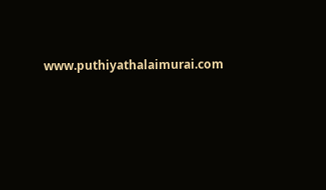www.puthiyathalaimurai.com